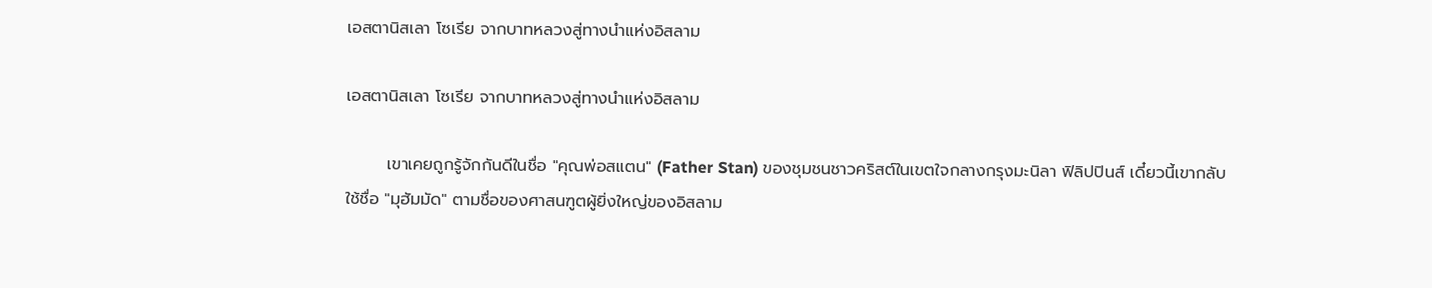เอสตานิสเลา โซเรีย จากบาทหลวงสู่ทางนำแห่งอิสลาม

เอสตานิสเลา โซเรีย จากบาทหลวงสู่ทางนำแห่งอิสลาม

       เขาเคยถูกรู้จักกันดีในชื่อ "คุณพ่อสแตน" (Father Stan) ของชุมชนชาวคริสต์ในเขตใจกลางกรุงมะนิลา ฟิลิปปินส์ เดี๋ยวนี้เขากลับใช้ชื่อ "มุฮัมมัด" ตามชื่อของศาสนฑูตผู้ยิ่งใหญ่ของอิสลาม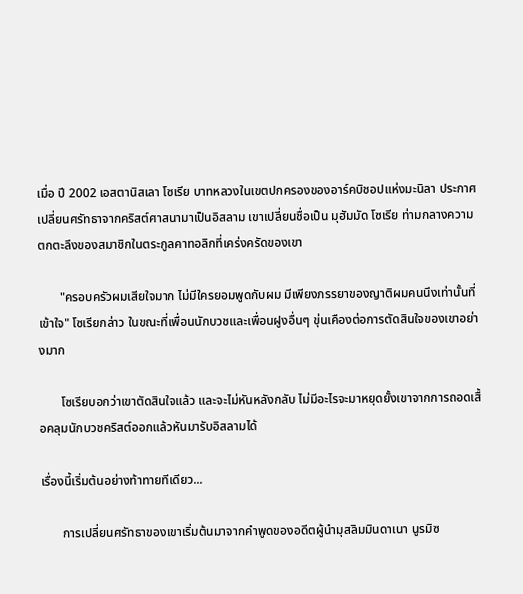เมื่อ ปี 2002 เอสตานิสเลา โซเรีย บาทหลวงในเขตปกครองของอาร์คบิชอปแห่งมะนิลา ประกาศเปลี่ยนศรัทธาจากคริสต์ศาสนามาเป็นอิสลาม เขาเปลี่ยนชื่อเป็น มุฮัมมัด โซเรีย ท่ามกลางความตกตะลึงของสมาชิกในตระกูลคาทอลิกที่เคร่งครัดของเขา

       "ครอบครัวผมเสียใจมาก ไม่มีใครยอมพูดกับผม มีเพียงภรรยาของญาติผมคนนึงเท่านั้นที่เข้าใจ" โซเรียกล่าว ในขณะที่เพื่อนนักบวชและเพื่อนฝูงอื่นๆ ขุ่นเคืองต่อการตัดสินใจของเขาอย่างมาก

       โซเรียบอกว่าเขาตัดสินใจแล้ว และจะไม่หันหลังกลับ ไม่มีอะไรจะมาหยุดยั้งเขาจากการถอดเสื้อคลุมนักบวชคริสต์ออกแล้วหันมารับอิสลามได้

เรื่องนี้เริ่มต้นอย่างท้าทายทีเดียว...

       การเปลี่ยนศรัทธาของเขาเริ่มต้นมาจากคำพูดของอดีตผู้นำมุสลิมมินดาเนา นูรมิซ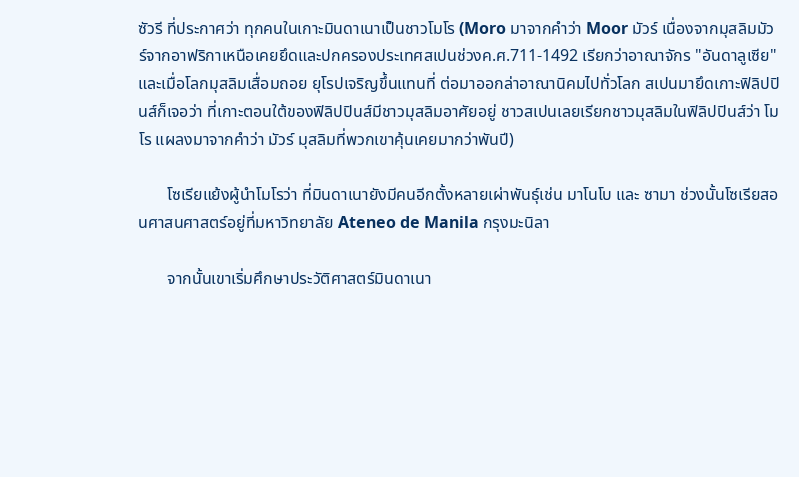ซัวรี ที่ประกาศว่า ทุกคนในเกาะมินดาเนาเป็นชาวโมโร (Moro มาจากคำว่า Moor มัวร์ เนื่องจากมุสลิมมัวร์จากอาฟริกาเหนือเคยยึดและปกครองประเทศสเปนช่วงค.ศ.711-1492 เรียกว่าอาณาจักร "อันดาลูเซีย" และเมื่อโลกมุสลิมเสื่อมถอย ยุโรปเจริญขึ้นแทนที่ ต่อมาออกล่าอาณานิคมไปทั่วโลก สเปนมายึดเกาะฟิลิปปินส์ก็เจอว่า ที่เกาะตอนใต้ของฟิลิปปินส์มีชาวมุสลิมอาศัยอยู่ ชาวสเปนเลยเรียกชาวมุสลิมในฟิลิปปินส์ว่า โมโร แผลงมาจากคำว่า มัวร์ มุสลิมที่พวกเขาคุ้นเคยมากว่าพันปี)

       โซเรียแย้งผู้นำโมโรว่า ที่มินดาเนายังมีคนอีกตั้งหลายเผ่าพันธุ์เช่น มาโนโบ และ ซามา ช่วงนั้นโซเรียสอนศาสนศาสตร์อยู่ที่มหาวิทยาลัย Ateneo de Manila กรุงมะนิลา

       จากนั้นเขาเริ่มศึกษาประวัติศาสตร์มินดาเนา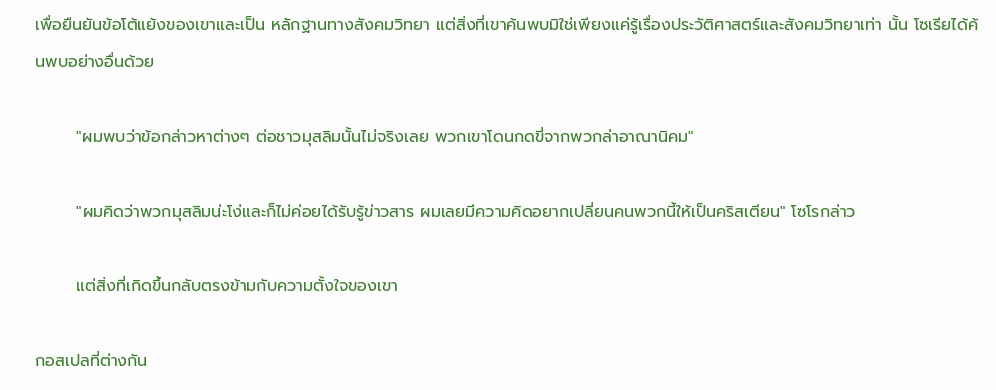เพื่อยืนยันข้อโต้แย้งของเขาและเป็น หลักฐานทางสังคมวิทยา แต่สิ่งที่เขาค้นพบมิใช่เพียงแค่รู้เรื่องประวัติศาสตร์และสังคมวิทยาเท่า นั้น โซเรียได้ค้นพบอย่างอื่นด้วย

       "ผมพบว่าข้อกล่าวหาต่างๆ ต่อชาวมุสลิมนั้นไม่จริงเลย พวกเขาโดนกดขี่จากพวกล่าอาณานิคม"

       "ผมคิดว่าพวกมุสลิมน่ะโง่และก็ไม่ค่อยได้รับรู้ข่าวสาร ผมเลยมีความคิดอยากเปลี่ยนคนพวกนี้ให้เป็นคริสเตียน" โซโรกล่าว

       แต่สิ่งที่เกิดขึ้นกลับตรงข้ามกับความตั้งใจของเขา

กอสเปลที่ต่างกัน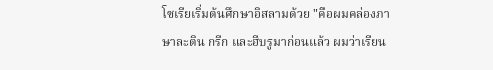โซเรียเริ่มต้นศึกษาอิสลามด้วย "คือผมคล่องภาษาละติน กรีก และฮีบรูมาก่อนแล้ว ผมว่าเรียน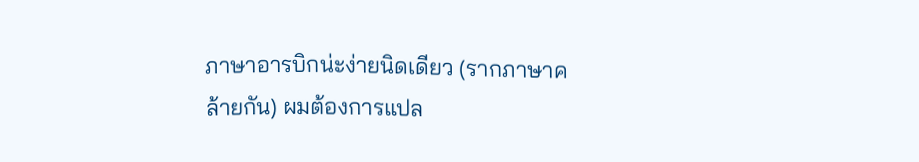ภาษาอารบิกน่ะง่ายนิดเดียว (รากภาษาคล้ายกัน) ผมต้องการแปล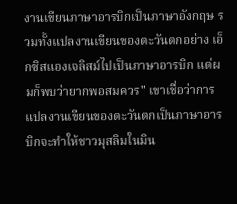งานเขียนภาษาอารบิกเป็นภาษาอังกฤษ รวมทั้งแปลงานเขียนของตะวันตกอย่าง เอ็กซิสแองเจลิสม์ไปเป็นภาษาอารบิก แต่ผมก็พบว่ายากพอสมควร" เขาเชื่อว่าการแปลงานเขียนของตะวันตกเป็นภาษาอารบิกจะทำให้ชาวมุสลิมในมิน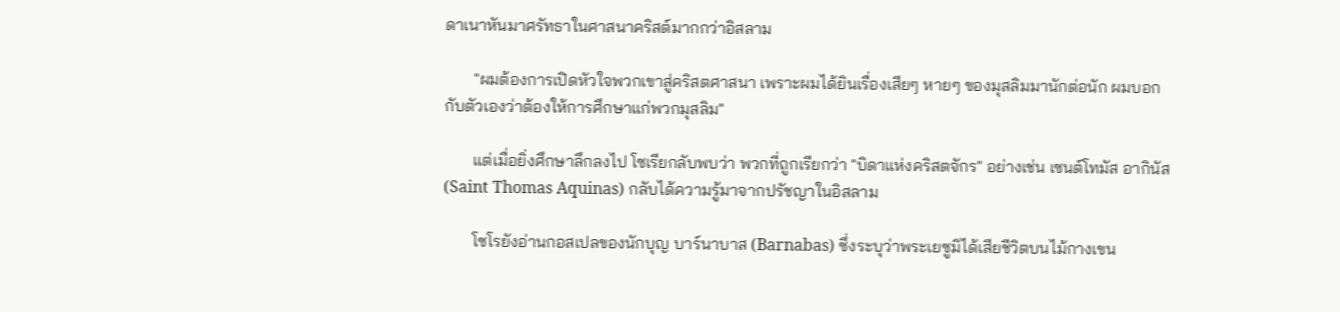ดาเนาหันมาศรัทธาในศาสนาคริสต์มากกว่าอิสลาม

       "ผมต้องการเปิดหัวใจพวกเขาสู่คริสตศาสนา เพราะผมได้ยินเรื่องเสียๆ หายๆ ของมุสลิมมานักต่อนัก ผมบอกกับตัวเองว่าต้องให้การศึกษาแก่พวกมุสลิม"

       แต่เมื่อยิ่งศึกษาลึกลงไป โซเรียกลับพบว่า พวกที่ถูกเรียกว่า "บิดาแห่งคริสตจักร" อย่างเช่น เซนต์โทมัส อากินัส (Saint Thomas Aquinas) กลับได้ความรู้มาจากปรัชญาในอิสลาม

       โซโรยังอ่านกอสเปลของนักบุญ บาร์นาบาส (Barnabas) ซึ่งระบุว่าพระเยซูมิได้เสียชีวิตบนไม้กางเขน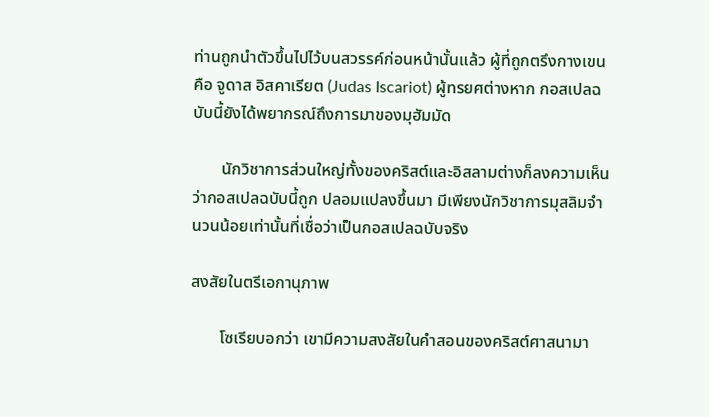ท่านถูกนำตัวขึ้นไปไว้บนสวรรค์ก่อนหน้านั้นแล้ว ผู้ที่ถูกตรึงกางเขนคือ จูดาส อิสคาเรียต (Judas Iscariot) ผู้ทรยศต่างหาก กอสเปลฉบับนี้ยังได้พยากรณ์ถึงการมาของมุฮัมมัด

       นักวิชาการส่วนใหญ่ทั้งของคริสต์และอิสลามต่างก็ลงความเห็นว่ากอสเปลฉบับนี้ถูก ปลอมแปลงขึ้นมา มีเพียงนักวิชาการมุสลิมจำนวนน้อยเท่านั้นที่เชื่อว่าเป็นกอสเปลฉบับจริง

สงสัยในตรีเอกานุภาพ

       โซเรียบอกว่า เขามีความสงสัยในคำสอนของคริสต์ศาสนามา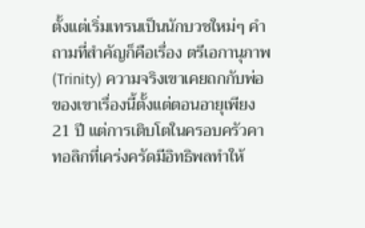ตั้งแต่เริ่มเทรนเป็นนักบวชใหม่ๆ คำถามที่สำคัญก็คือเรื่อง ตรีเอกานุภาพ (Trinity) ความจริงเขาเคยถกกับพ่อของเขาเรื่องนี้ตั้งแต่ตอนอายุเพียง 21 ปี แต่การเติบโตในครอบครัวคาทอลิกที่เคร่งครัดมีอิทธิพลทำให้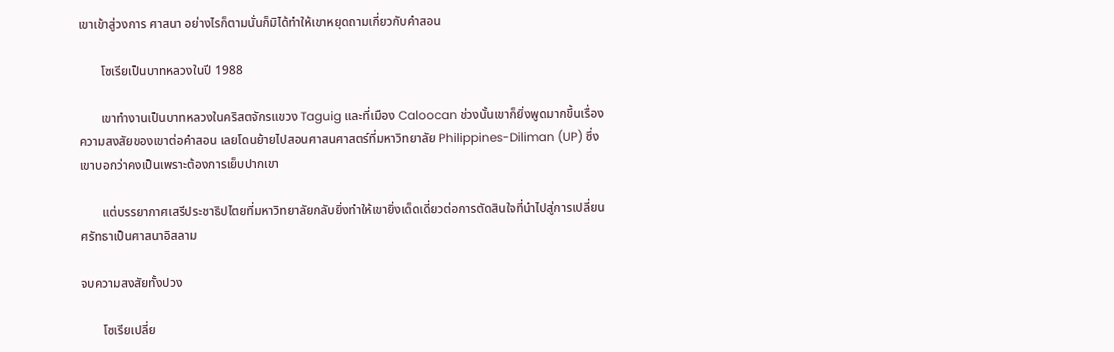เขาเข้าสู่วงการ ศาสนา อย่างไรก็ตามนั่นก็มิได้ทำให้เขาหยุดถามเกี่ยวกับคำสอน

       โซเรียเป็นบาทหลวงในปี 1988

       เขาทำงานเป็นบาทหลวงในคริสตจักรแขวง Taguig และที่เมือง Caloocan ช่วงนั้นเขาก็ยิ่งพูดมากขึ้นเรื่องความสงสัยของเขาต่อคำสอน เลยโดนย้ายไปสอนศาสนศาสตร์ที่มหาวิทยาลัย Philippines-Diliman (UP) ซึ่งเขาบอกว่าคงเป็นเพราะต้องการเย็บปากเขา

       แต่บรรยากาศเสรีประชาธิปไตยที่มหาวิทยาลัยกลับยิ่งทำให้เขายิ่งเด็ดเดี่ยวต่อการตัดสินใจที่นำไปสู่การเปลี่ยนศรัทธาเป็นศาสนาอิสลาม

จบความสงสัยทั้งปวง

       โซเรียเปลี่ย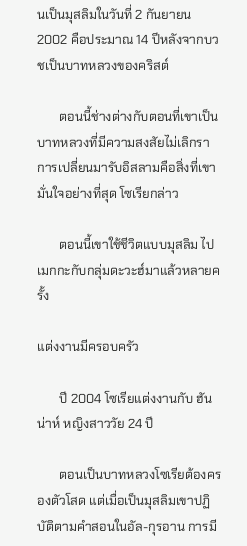นเป็นมุสลิมในวันที่ 2 กันยายน 2002 คือประมาณ 14 ปีหลังจากบวชเป็นบาทหลวงของคริสต์

       ตอนนี้ช่างต่างกับตอนที่เขาเป็นบาทหลวงที่มีความสงสัยไม่เลิกรา การเปลี่ยนมารับอิสลามคือสิ่งที่เขามั่นใจอย่างที่สุด โซเรียกล่าว

       ตอนนี้เขาใช้ชีวิตแบบมุสลิม ไปเมกกะกับกลุ่มดะวะฮ์มาแล้วหลายครั้ง

แต่งงานมีครอบครัว

       ปี 2004 โซเรียแต่งงานกับ ฮันน่าห์ หญิงสาววัย 24 ปี

       ตอนเป็นบาทหลวงโซเรียต้องครองตัวโสด แต่เมื่อเป็นมุสลิมเขาปฏิบัติตามคำสอนในอัล-กุรอาน การมี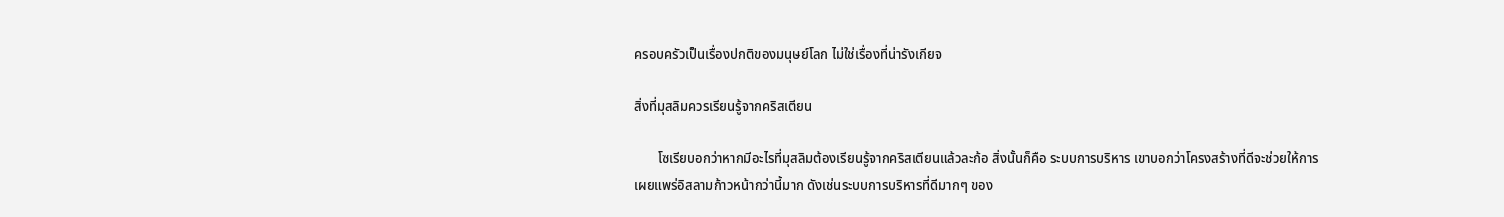ครอบครัวเป็นเรื่องปกติของมนุษย์โลก ไม่ใช่เรื่องที่น่ารังเกียจ

สิ่งที่มุสลิมควรเรียนรู้จากคริสเตียน

       โซเรียบอกว่าหากมีอะไรที่มุสลิมต้องเรียนรู้จากคริสเตียนแล้วละก้อ สิ่งนั้นก็คือ ระบบการบริหาร เขาบอกว่าโครงสร้างที่ดีจะช่วยให้การเผยแพร่อิสลามก้าวหน้ากว่านี้มาก ดังเช่นระบบการบริหารที่ดีมากๆ ของ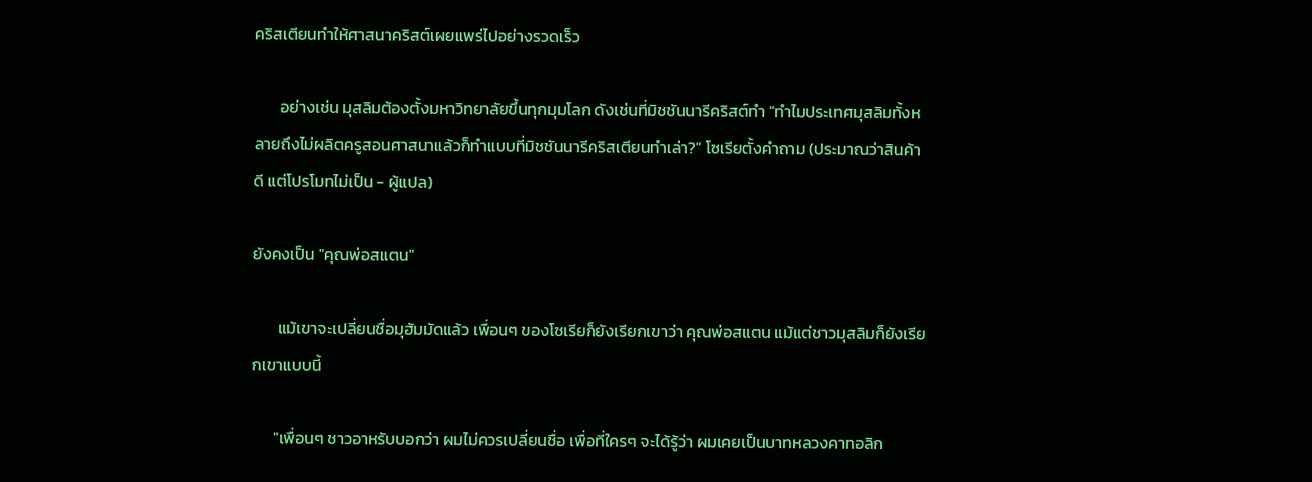คริสเตียนทำให้ศาสนาคริสต์เผยแพร่ไปอย่างรวดเร็ว

       อย่างเช่น มุสลิมต้องตั้งมหาวิทยาลัยขึ้นทุกมุมโลก ดังเช่นที่มิชชันนารีคริสต์ทำ "ทำไมประเทศมุสลิมทั้งหลายถึงไม่ผลิตครูสอนศาสนาแล้วก็ทำแบบที่มิชชันนารีคริสเตียนทำเล่า?" โซเรียตั้งคำถาม (ประมาณว่าสินค้าดี แต่โปรโมทไม่เป็น - ผู้แปล)

ยังคงเป็น "คุณพ่อสแตน"

       แม้เขาจะเปลี่ยนชื่อมุฮัมมัดแล้ว เพื่อนๆ ของโซเรียก็ยังเรียกเขาว่า คุณพ่อสแตน แม้แต่ชาวมุสลิมก็ยังเรียกเขาแบบนี้

      "เพื่อนๆ ชาวอาหรับบอกว่า ผมไม่ควรเปลี่ยนชื่อ เพื่อที่ใครๆ จะได้รู้ว่า ผมเคยเป็นบาทหลวงคาทอลิก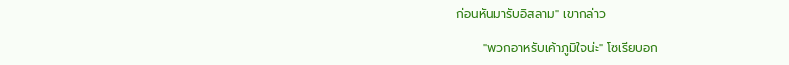ก่อนหันมารับอิสลาม" เขากล่าว

      "พวกอาหรับเค้าภูมิใจน่ะ" โซเรียบอก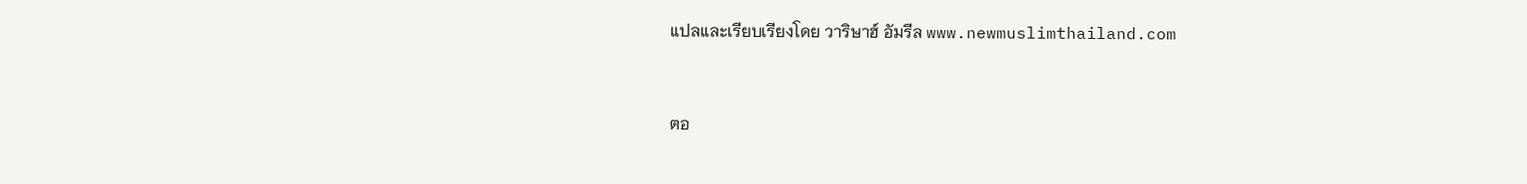แปลและเรียบเรียงโดย วาริษาฮ์ อัมรีล www.newmuslimthailand.com


ตอ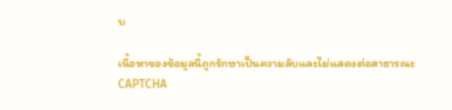บ

เนื้อหาของข้อมูลนี้ถูกรักษาเป็นความลับและไม่แสดงต่อสาธารณะ
CAPTCHA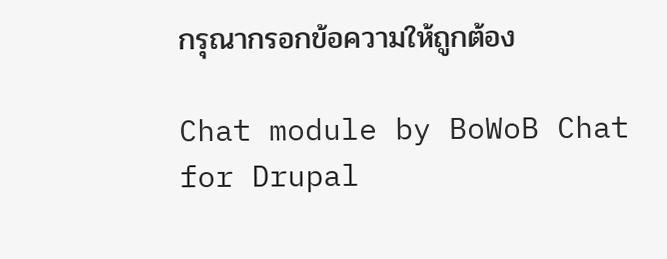กรุณากรอกข้อความให้ถูกต้อง

Chat module by BoWoB Chat for Drupal